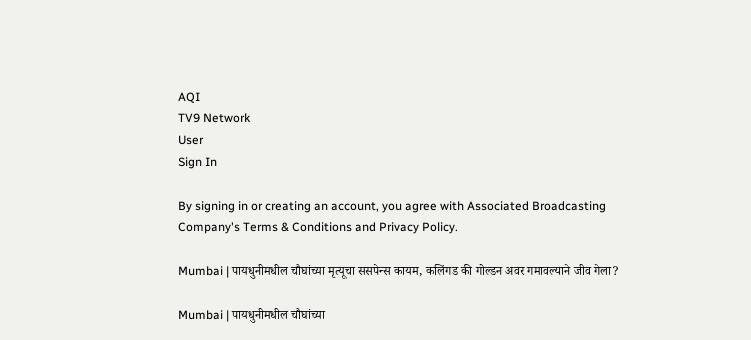AQI
TV9 Network
User
Sign In

By signing in or creating an account, you agree with Associated Broadcasting Company's Terms & Conditions and Privacy Policy.

Mumbai | पायधुनीमधील चौघांच्या मृत्यूचा ससपेन्स कायम, कलिंगड की गोल्डन अवर गमावल्याने जीव गेला?

Mumbai | पायधुनीमधील चौघांच्या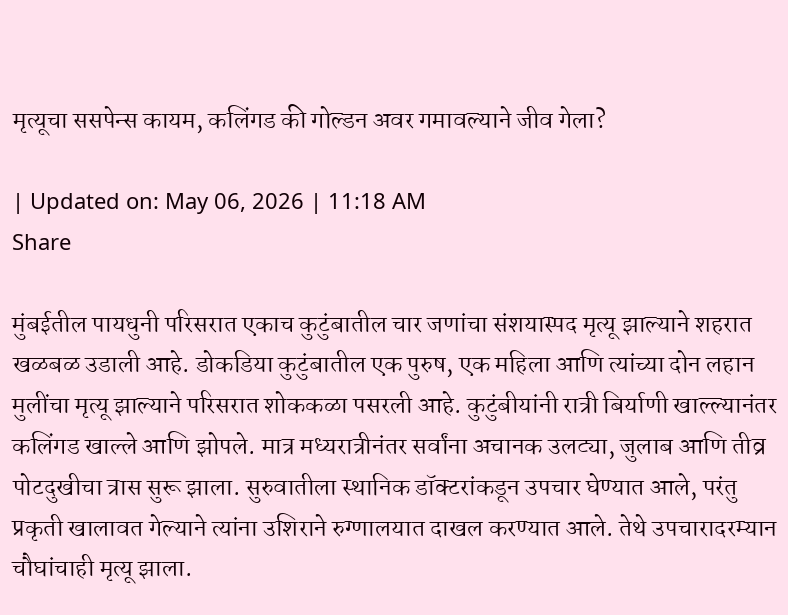मृत्यूचा ससपेन्स कायम, कलिंगड की गोल्डन अवर गमावल्याने जीव गेला?

| Updated on: May 06, 2026 | 11:18 AM
Share

मुंबईतील पायधुनी परिसरात एकाच कुटुंबातील चार जणांचा संशयास्पद मृत्यू झाल्याने शहरात खळबळ उडाली आहे. डोकडिया कुटुंबातील एक पुरुष, एक महिला आणि त्यांच्या दोन लहान मुलींचा मृत्यू झाल्याने परिसरात शोककळा पसरली आहे. कुटुंबीयांनी रात्री बिर्याणी खाल्ल्यानंतर कलिंगड खाल्ले आणि झोपले. मात्र मध्यरात्रीनंतर सर्वांना अचानक उलट्या, जुलाब आणि तीव्र पोटदुखीचा त्रास सुरू झाला. सुरुवातीला स्थानिक डॉक्टरांकडून उपचार घेण्यात आले, परंतु प्रकृती खालावत गेल्याने त्यांना उशिराने रुग्णालयात दाखल करण्यात आले. तेथे उपचारादरम्यान चौघांचाही मृत्यू झाला.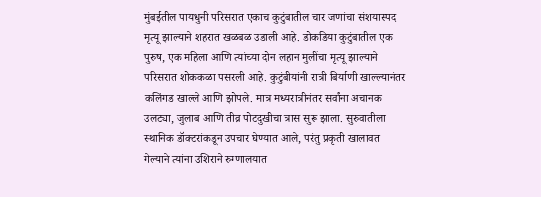मुंबईतील पायधुनी परिसरात एकाच कुटुंबातील चार जणांचा संशयास्पद मृत्यू झाल्याने शहरात खळबळ उडाली आहे. डोकडिया कुटुंबातील एक पुरुष, एक महिला आणि त्यांच्या दोन लहान मुलींचा मृत्यू झाल्याने परिसरात शोककळा पसरली आहे. कुटुंबीयांनी रात्री बिर्याणी खाल्ल्यानंतर कलिंगड खाल्ले आणि झोपले. मात्र मध्यरात्रीनंतर सर्वांना अचानक उलट्या, जुलाब आणि तीव्र पोटदुखीचा त्रास सुरू झाला. सुरुवातीला स्थानिक डॉक्टरांकडून उपचार घेण्यात आले, परंतु प्रकृती खालावत गेल्याने त्यांना उशिराने रुग्णालयात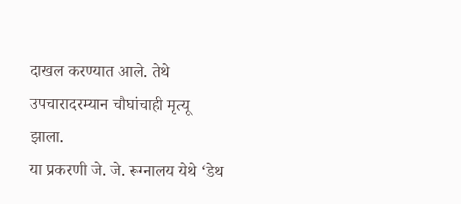दाखल करण्यात आले. तेथे उपचारादरम्यान चौघांचाही मृत्यू झाला.
या प्रकरणी जे. जे. रूग्नालय येथे ‘डेथ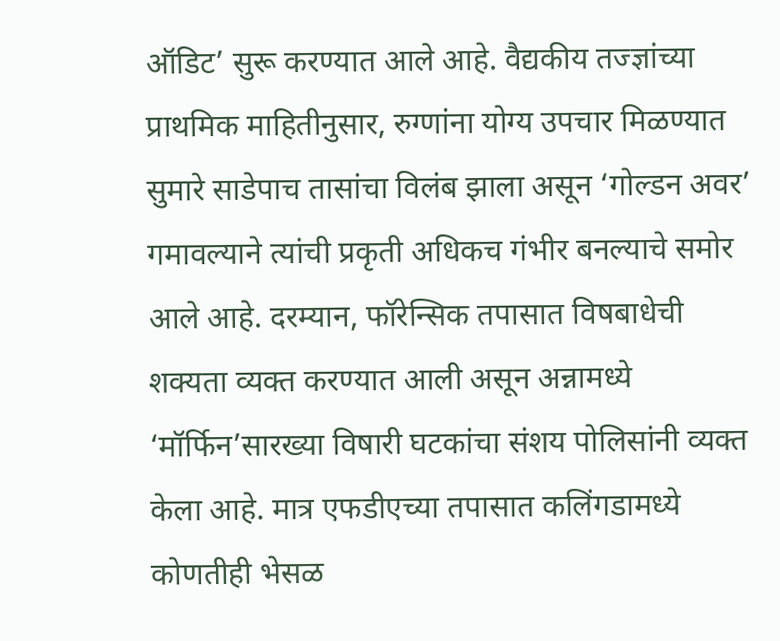ऑडिट’ सुरू करण्यात आले आहे. वैद्यकीय तज्ज्ञांच्या प्राथमिक माहितीनुसार, रुग्णांना योग्य उपचार मिळण्यात सुमारे साडेपाच तासांचा विलंब झाला असून ‘गोल्डन अवर’ गमावल्याने त्यांची प्रकृती अधिकच गंभीर बनल्याचे समोर आले आहे. दरम्यान, फॉरेन्सिक तपासात विषबाधेची शक्यता व्यक्त करण्यात आली असून अन्नामध्ये ‘मॉर्फिन’सारख्या विषारी घटकांचा संशय पोलिसांनी व्यक्त केला आहे. मात्र एफडीएच्या तपासात कलिंगडामध्ये कोणतीही भेसळ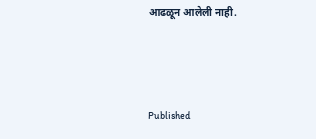आढळून आलेली नाही.



Published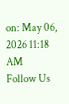on: May 06, 2026 11:18 AM
Follow Us